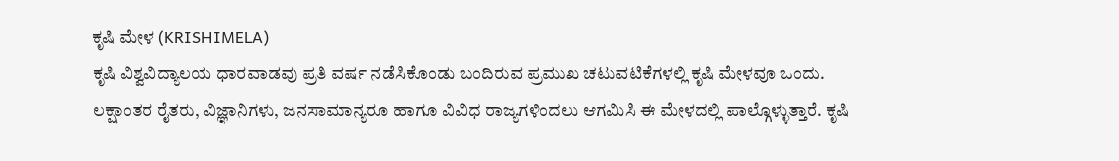ಕೃಷಿ ಮೇಳ (KRISHIMELA)
ಕೃಷಿ ವಿಶ್ವವಿದ್ಯಾಲಯ ಧಾರವಾಡವು ಪ್ರತಿ ವರ್ಷ ನಡೆಸಿಕೊಂಡು ಬಂದಿರುವ ಪ್ರಮುಖ ಚಟುವಟಿಕೆಗಳಲ್ಲಿ ಕೃಷಿ ಮೇಳವೂ ಒಂದು. ಲಕ್ಷಾಂತರ ರೈತರು, ವಿಜ್ಞಾನಿಗಳು, ಜನಸಾಮಾನ್ಯರೂ ಹಾಗೂ ವಿವಿಧ ರಾಜ್ಯಗಳಿಂದಲು ಆಗಮಿಸಿ ಈ ಮೇಳದಲ್ಲಿ ಪಾಲ್ಗೊಳ್ಳುತ್ತಾರೆ. ಕೃಷಿ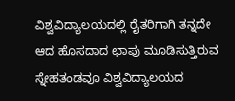ವಿಶ್ವವಿದ್ಯಾಲಯದಲ್ಲಿ ರೈತರಿಗಾಗಿ ತನ್ನದೇ ಆದ ಹೊಸದಾದ ಛಾಪು ಮೂಡಿಸುತ್ತಿರುವ ಸ್ನೇಹತಂಡವೂ ವಿಶ್ವವಿದ್ಯಾಲಯದ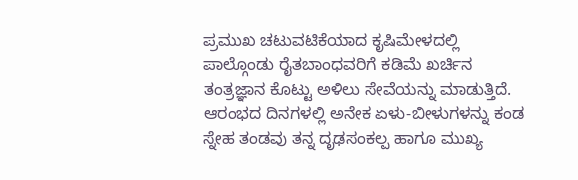ಪ್ರಮುಖ ಚಟುವಟಿಕೆಯಾದ ಕೃಷಿಮೇಳದಲ್ಲಿ ಪಾಲ್ಗೊಂಡು ರೈತಬಾಂಧವರಿಗೆ ಕಡಿಮೆ ಖರ್ಚಿನ ತಂತ್ರಜ್ಞಾನ ಕೊಟ್ಟು ಅಳಿಲು ಸೇವೆಯನ್ನು ಮಾಡುತ್ತಿದೆ.
ಆರಂಭದ ದಿನಗಳಲ್ಲಿ ಅನೇಕ ಏಳು-ಬೀಳುಗಳನ್ನು ಕಂಡ ಸ್ನೇಹ ತಂಡವು ತನ್ನ ದೃಢಸಂಕಲ್ಪ ಹಾಗೂ ಮುಖ್ಯ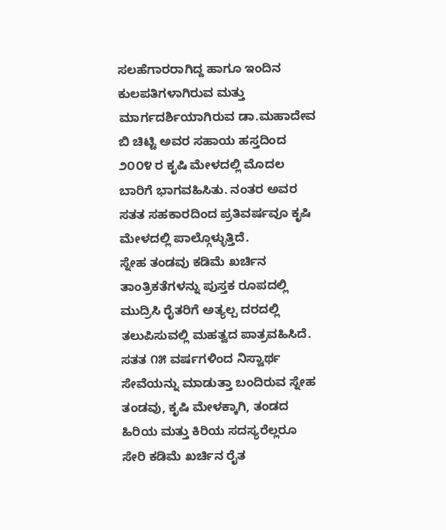ಸಲಹೆಗಾರರಾಗಿದ್ದ ಹಾಗೂ ಇಂದಿನ ಕುಲಪತಿಗಳಾಗಿರುವ ಮತ್ತು ಮಾರ್ಗದರ್ಶಿಯಾಗಿರುವ ಡಾ.ಮಹಾದೇವ ಬಿ ಚಿಟ್ಟಿ ಅವರ ಸಹಾಯ ಹಸ್ತದಿಂದ ೨೦೦೪ ರ ಕೃಷಿ ಮೇಳದಲ್ಲಿ ಮೊದಲ ಬಾರಿಗೆ ಭಾಗವಹಿಸಿತು. ನಂತರ ಅವರ ಸತತ ಸಹಕಾರದಿಂದ ಪ್ರತಿವರ್ಷವೂ ಕೃಷಿ ಮೇಳದಲ್ಲಿ ಪಾಲ್ಗೊಳ್ಳುತ್ತಿದೆ.
ಸ್ನೇಹ ತಂಡವು ಕಡಿಮೆ ಖರ್ಚಿನ ತಾಂತ್ರಿಕತೆಗಳನ್ನು ಪುಸ್ತಕ ರೂಪದಲ್ಲಿ ಮುದ್ರಿಸಿ ರೈತರಿಗೆ ಅತ್ಯಲ್ಪ ದರದಲ್ಲಿ ತಲುಪಿಸುವಲ್ಲಿ ಮಹತ್ವದ ಪಾತ್ರವಹಿಸಿದೆ. ಸತತ ೧೫ ವರ್ಷಗಳಿಂದ ನಿಸ್ವಾರ್ಥ ಸೇವೆಯನ್ನು ಮಾಡುತ್ತಾ ಬಂದಿರುವ ಸ್ನೇಹ ತಂಡವು, ಕೃಷಿ ಮೇಳಕ್ಕಾಗಿ, ತಂಡದ ಹಿರಿಯ ಮತ್ತು ಕಿರಿಯ ಸದಸ್ಯರೆಲ್ಲರೂ ಸೇರಿ ಕಡಿಮೆ ಖರ್ಚಿನ ರೈತ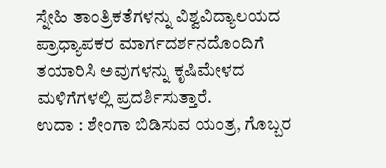ಸ್ನೇಹಿ ತಾಂತ್ರಿಕತೆಗಳನ್ನು ವಿಶ್ವವಿದ್ಯಾಲಯದ ಪ್ರಾಧ್ಯಾಪಕರ ಮಾರ್ಗದರ್ಶನದೊಂದಿಗೆ ತಯಾರಿಸಿ ಅವುಗಳನ್ನು ಕೃಷಿಮೇಳದ ಮಳಿಗೆಗಳಲ್ಲಿ ಪ್ರದರ್ಶಿಸುತ್ತಾರೆ.
ಉದಾ : ಶೇಂಗಾ ಬಿಡಿಸುವ ಯಂತ್ರ, ಗೊಬ್ಬರ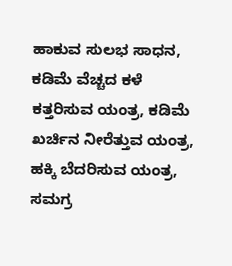ಹಾಕುವ ಸುಲಭ ಸಾಧನ, ಕಡಿಮೆ ವೆಚ್ಚದ ಕಳೆ ಕತ್ತರಿಸುವ ಯಂತ್ರ, ಕಡಿಮೆ ಖರ್ಚಿನ ನೀರೆತ್ತುವ ಯಂತ್ರ, ಹಕ್ಕಿ ಬೆದರಿಸುವ ಯಂತ್ರ, ಸಮಗ್ರ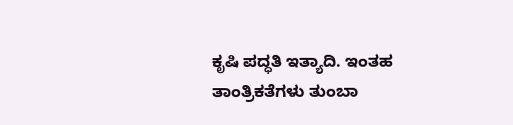ಕೃಷಿ ಪದ್ಧತಿ ಇತ್ಯಾದಿ. ಇಂತಹ ತಾಂತ್ರಿಕತೆಗಳು ತುಂಬಾ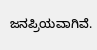ಜನಪ್ರಿಯವಾಗಿವೆ.